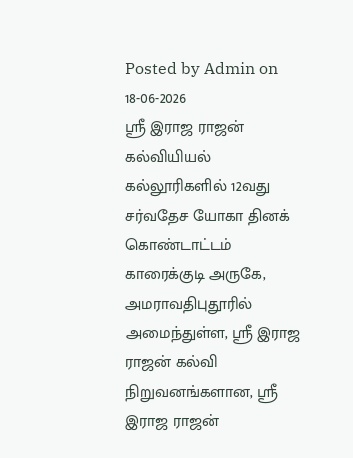Posted by Admin on 18-06-2026
ஸ்ரீ இராஜ ராஜன் கல்வியியல் கல்லூரிகளில் 12வது சர்வதேச யோகா தினக் கொண்டாட்டம்
காரைக்குடி அருகே, அமராவதிபுதூரில் அமைந்துள்ள, ஸ்ரீ இராஜ ராஜன் கல்வி நிறுவனங்களான, ஸ்ரீ இராஜ ராஜன்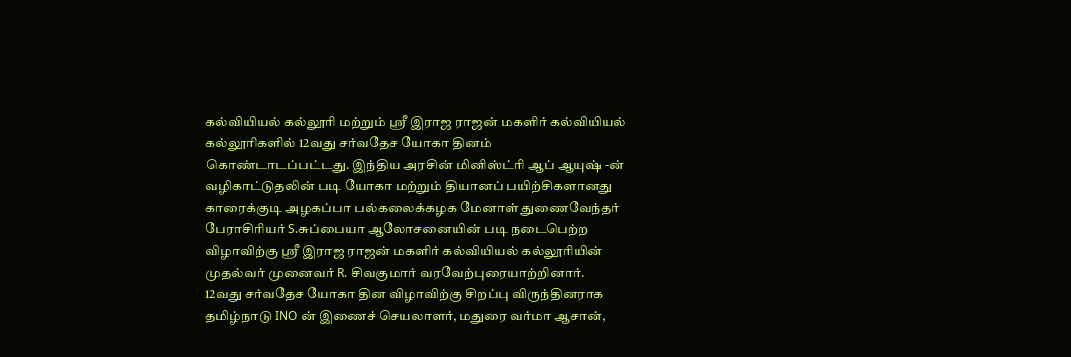கல்வியியல் கல்லூரி மற்றும் ஸ்ரீ இராஜ ராஜன் மகளிர் கல்வியியல் கல்லூரிகளில் 12வது சர்வதேச யோகா தினம் கொண்டாடப்பட்டது. இந்திய அரசின் மினிஸ்ட்ரி ஆப் ஆயுஷ் -ன் வழிகாட்டுதலின் படி யோகா மற்றும் தியானப் பயிற்சிகளானது காரைக்குடி அழகப்பா பல்கலைக்கழக மேனாள் துணைவேந்தர் பேராசிரியர் S.சுப்பையா ஆலோசனையின் படி நடைபெற்ற விழாவிற்கு ஸ்ரீ இராஜ ராஜன் மகளிர் கல்வியியல் கல்லூரியின் முதல்வர் முனைவர் R. சிவகுமார் வரவேற்புரையாற்றினார்.
12வது சர்வதேச யோகா தின விழாவிற்கு சிறப்பு விருந்தினராக தமிழ்நாடு INO ன் இணைச் செயலாளர், மதுரை வர்மா ஆசான்,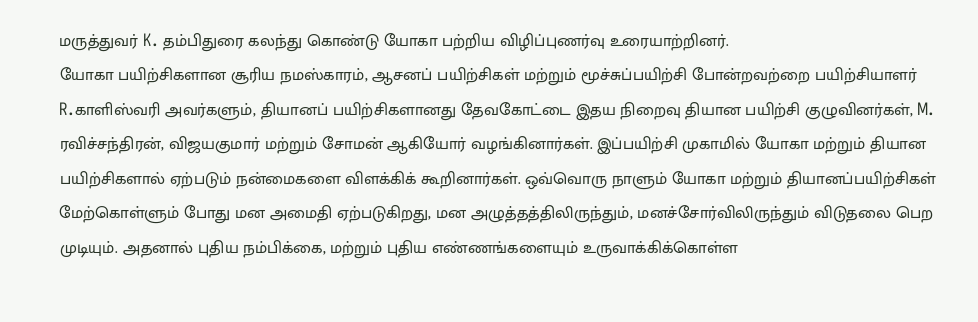மருத்துவர் K. தம்பிதுரை கலந்து கொண்டு யோகா பற்றிய விழிப்புணர்வு உரையாற்றினர்.
யோகா பயிற்சிகளான சூரிய நமஸ்காரம், ஆசனப் பயிற்சிகள் மற்றும் மூச்சுப்பயிற்சி போன்றவற்றை பயிற்சியாளர் R.காளிஸ்வரி அவர்களும், தியானப் பயிற்சிகளானது தேவகோட்டை இதய நிறைவு தியான பயிற்சி குழுவினர்கள், M. ரவிச்சந்திரன், விஜயகுமார் மற்றும் சோமன் ஆகியோர் வழங்கினார்கள். இப்பயிற்சி முகாமில் யோகா மற்றும் தியான பயிற்சிகளால் ஏற்படும் நன்மைகளை விளக்கிக் கூறினார்கள். ஒவ்வொரு நாளும் யோகா மற்றும் தியானப்பயிற்சிகள் மேற்கொள்ளும் போது மன அமைதி ஏற்படுகிறது, மன அழுத்தத்திலிருந்தும், மனச்சோர்விலிருந்தும் விடுதலை பெற முடியும். அதனால் புதிய நம்பிக்கை, மற்றும் புதிய எண்ணங்களையும் உருவாக்கிக்கொள்ள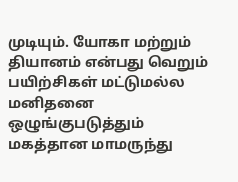முடியும். யோகா மற்றும் தியானம் என்பது வெறும் பயிற்சிகள் மட்டுமல்ல மனிதனை ஒழுங்குபடுத்தும் மகத்தான மாமருந்து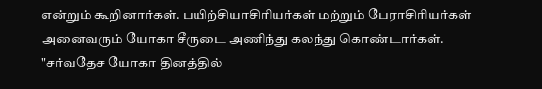என்றும் கூறினார்கள். பயிற்சியாசிரியர்கள் மற்றும் பேராசிரியர்கள் அனைவரும் யோகா சீருடை அணிந்து கலந்து கொண்டார்கள்.
"சர்வதேச யோகா தினத்தில்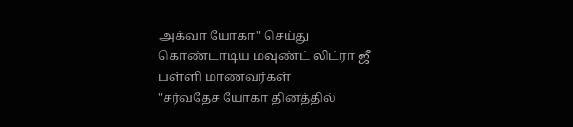அக்வா யோகா" செய்து கொண்டாடிய மவுண்ட் லிட்ரா ஜீ பள்ளி மாணவர்கள்
"சர்வதேச யோகா தினத்தில்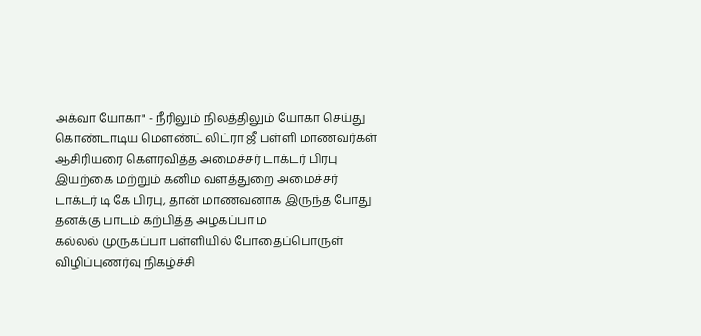அக்வா யோகா" - நீரிலும் நிலத்திலும் யோகா செய்து கொண்டாடிய மௌண்ட் லிட்ரா ஜீ பள்ளி மாணவர்கள்
ஆசிரியரை கௌரவித்த அமைச்சர் டாக்டர் பிரபு
இயற்கை மற்றும் கனிம வளத்துறை அமைச்சர் டாக்டர் டி கே பிரபு, தான் மாணவனாக இருந்த போது தனக்கு பாடம் கற்பித்த அழகப்பா ம
கல்லல் முருகப்பா பள்ளியில் போதைப்பொருள் விழிப்புணர்வு நிகழ்ச்சி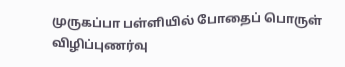முருகப்பா பள்ளியில் போதைப் பொருள் விழிப்புணர்வு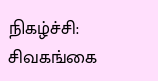நிகழ்ச்சி:
சிவகங்கை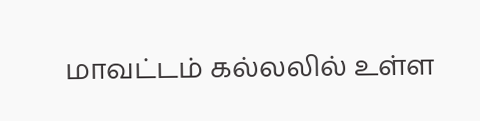மாவட்டம் கல்லலில் உள்ள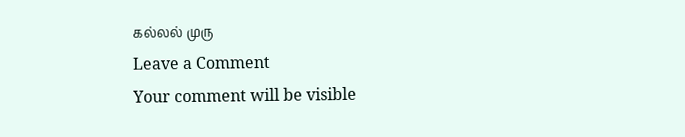கல்லல் முரு
Leave a Comment
Your comment will be visible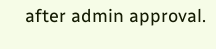after admin approval.